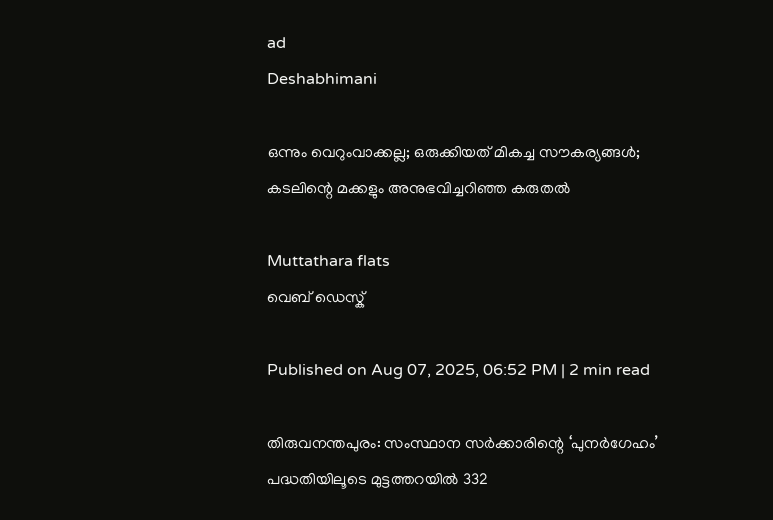ad
Deshabhimani

ഒന്നും വെറുംവാക്കല്ല; ഒരുക്കിയത് മികച്ച സൗകര്യങ്ങൾ; കടലിന്റെ മക്കളും അനുഭവിച്ചറിഞ്ഞ കരുതൽ

Muttathara flats
വെബ് ഡെസ്ക്

Published on Aug 07, 2025, 06:52 PM | 2 min read

തിരുവനന്തപുരം: സംസ്ഥാന സർക്കാരിന്റെ ‘പുനർഗേഹം’ പദ്ധതിയിലൂടെ മുട്ടത്തറയിൽ 332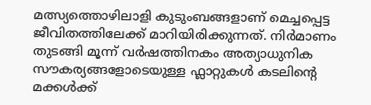മത്സ്യത്തൊഴിലാളി കുടുംബങ്ങളാണ്‌ മെച്ചപ്പെട്ട ജീവിതത്തിലേക്ക്‌ മാറിയിരിക്കുന്നത്‌. നിർമാണം തുടങ്ങി മൂന്ന് വർഷത്തിനകം അത്യാധുനിക സൗകര്യങ്ങളോടെയുള്ള ഫ്ലാറ്റുകൾ കടലിന്റെ മക്കൾക്ക്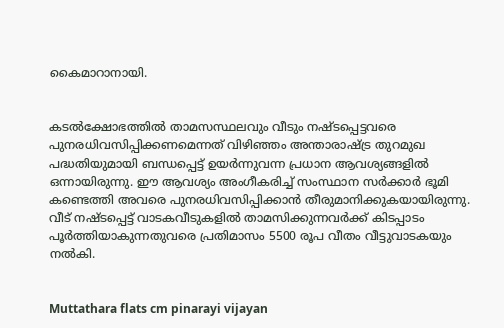കൈമാറാനായി.


കടൽക്ഷോഭത്തിൽ താമസസ്ഥലവും വീടും നഷ്ടപ്പെട്ടവരെ പുനരധിവസിപ്പിക്കണമെന്നത്‌ വിഴിഞ്ഞം അന്താരാഷ്ട്ര തുറമുഖ പദ്ധതിയുമായി ബന്ധപ്പെട്ട് ഉയർന്നുവന്ന പ്രധാന ആവശ്യങ്ങളിൽ ഒന്നായിരുന്നു. ഈ ആവശ്യം അംഗീകരിച്ച്‌ സംസ്ഥാന സർക്കാർ ഭൂമി കണ്ടെത്തി അവരെ പുനരധിവസിപ്പിക്കാൻ തീരുമാനിക്കുകയായിരുന്നു. വീട് നഷ്ടപ്പെട്ട് വാടകവീടുകളിൽ താമസിക്കുന്നവർക്ക് കിടപ്പാടം പൂർത്തിയാകുന്നതുവരെ പ്രതിമാസം 5500 രൂപ വീതം വീട്ടുവാടകയും നൽകി.


Muttathara flats cm pinarayi vijayan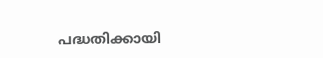പദ്ധതിക്കായി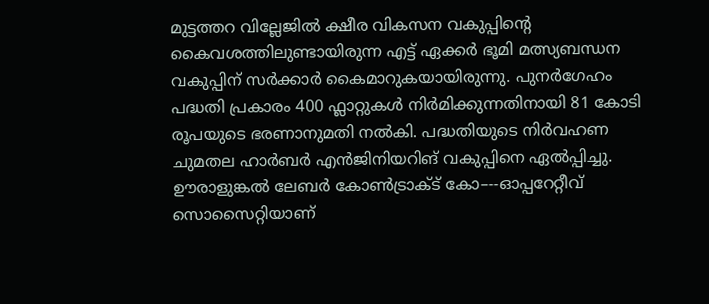മുട്ടത്തറ വില്ലേജിൽ ക്ഷീര വികസന വകുപ്പിന്റെ കൈവശത്തിലുണ്ടായിരുന്ന എട്ട്‌ ഏക്കർ ഭൂമി മത്സ്യബന്ധന വകുപ്പിന് സർക്കാർ കൈമാറുകയായിരുന്നു. പുനർഗേഹം പദ്ധതി പ്രകാരം 400 ഫ്ലാറ്റുകൾ നിർമിക്കുന്നതിനായി 81 കോടി രൂപയുടെ ഭരണാനുമതി നൽകി. പദ്ധതിയുടെ നിർവഹണ ചുമതല ഹാർബർ എൻജിനിയറിങ് വകുപ്പിനെ ഏൽപ്പിച്ചു. ഊരാളുങ്കൽ ലേബർ കോൺട്രാക്ട് കോ–--ഓപ്പറേറ്റീവ് സൊസൈറ്റിയാണ്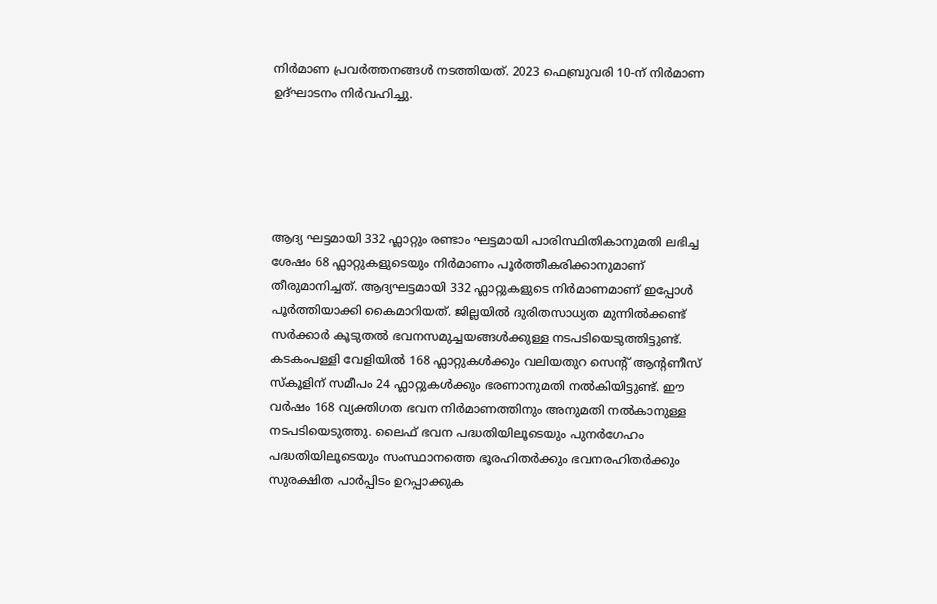നിർമാണ പ്രവർത്തനങ്ങൾ നടത്തിയത്. 2023 ഫെബ്രുവരി 10-ന് നിർമാണ ഉദ്ഘാടനം നിർവഹിച്ചു.





ആദ്യ ഘട്ടമായി 332 ഫ്ലാറ്റും രണ്ടാം ഘട്ടമായി പാരിസ്ഥിതികാനുമതി ലഭിച്ച ശേഷം 68 ഫ്ലാറ്റുകളുടെയും നിർമാണം പൂർത്തീകരിക്കാനുമാണ്‌ തീരുമാനിച്ചത്‌. ആദ്യഘട്ടമായി 332 ഫ്ലാറ്റുകളുടെ നിർമാണമാണ് ഇപ്പോൾ പൂർത്തിയാക്കി കൈമാറിയത്. ജില്ലയിൽ ദുരിതസാധ്യത മുന്നിൽക്കണ്ട് സർക്കാർ കൂടുതൽ ഭവനസമുച്ചയങ്ങൾക്കുള്ള നടപടിയെടുത്തിട്ടുണ്ട്‌. കടകംപള്ളി വേളിയിൽ 168 ഫ്ലാറ്റുകൾക്കും വലിയതുറ സെന്റ് ആന്റണീസ് സ്കൂളിന് സമീപം 24 ഫ്ലാറ്റുകൾക്കും ഭരണാനുമതി നൽകിയിട്ടുണ്ട്. ഈ വർഷം 168 വ്യക്തിഗത ഭവന നിർമാണത്തിനും അനുമതി നൽകാനുള്ള നടപടിയെടുത്തു. ലൈഫ് ഭവന പദ്ധതിയിലൂടെയും പുനർഗേഹം പദ്ധതിയിലൂടെയും സംസ്ഥാനത്തെ ഭൂരഹിതർക്കും ഭവനരഹിതർക്കും സുരക്ഷിത പാർപ്പിടം ഉറപ്പാക്കുക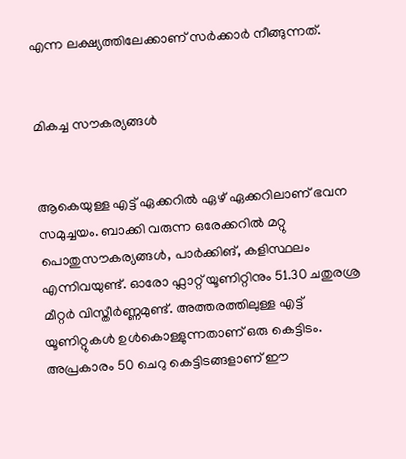എന്ന ലക്ഷ്യത്തിലേക്കാണ് സർക്കാർ നീങ്ങുന്നത്.


മികച്ച സൗകര്യങ്ങൾ


ആകെയുള്ള എട്ട്‌ ഏക്കറിൽ ഏഴ്‌ ഏക്കറിലാണ്‌ ഭവന സമുച്ചയം. ബാക്കി വരുന്ന ഒരേക്കറിൽ മറ്റു പൊതുസൗകര്യങ്ങൾ, പാർക്കിങ്‌, കളിസ്ഥലം എന്നിവയുണ്ട്‌. ഓരോ ഫ്ലാറ്റ് യൂണിറ്റിനും 51.30 ചതുരശ്ര മീറ്റർ വിസ്തീർണ്ണമുണ്ട്. അത്തരത്തിലുള്ള എട്ട്‌ യൂണിറ്റുകൾ ഉൾകൊള്ളുന്നതാണ് ഒരു കെട്ടിടം. അപ്രകാരം 50 ചെറു കെട്ടിടങ്ങളാണ് ഈ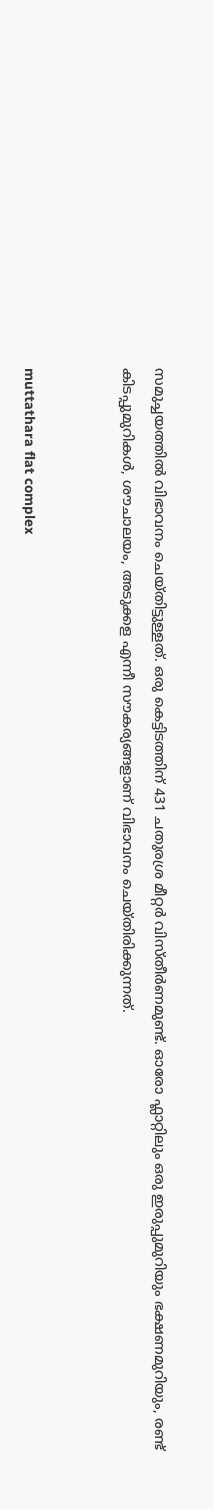സമുച്ചയത്തിൽ വിഭാവനം ചെയ്തിട്ടുള്ളത്. ഒരു കെട്ടിടത്തിന് 431 ചതുരശ്ര മീറ്റർ വിസ്തീർണമുണ്ട്. ഓരോ ഫ്ലാറ്റിലും ഒരു ഇരുപ്പുമുറിയും ഭക്ഷണമുറിയും, രണ്ട് കിടപ്പുമുറികൾ, ശൗചാലയം, അടുക്കള എന്നീ സൗകര്യങ്ങളാണ് വിഭാവനം ചെയ്തിരിക്കുന്നത്.


muttathara flat complex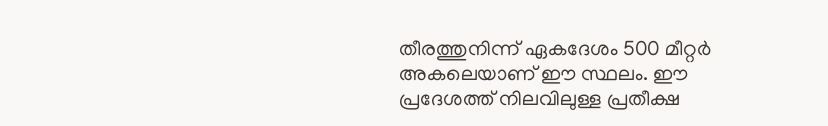തീരത്തുനിന്ന്‌ ഏകദേശം 500 മീറ്റർ അകലെയാണ് ഈ സ്ഥലം. ഈ പ്രദേശത്ത് നിലവിലുള്ള പ്രതീക്ഷ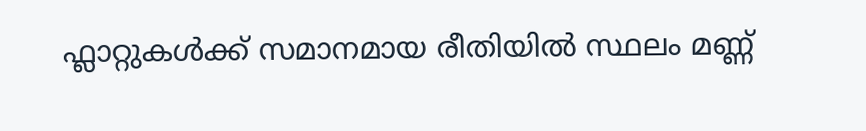ഫ്ലാറ്റുകൾക്ക് സമാനമായ രീതിയിൽ സ്ഥലം മണ്ണ്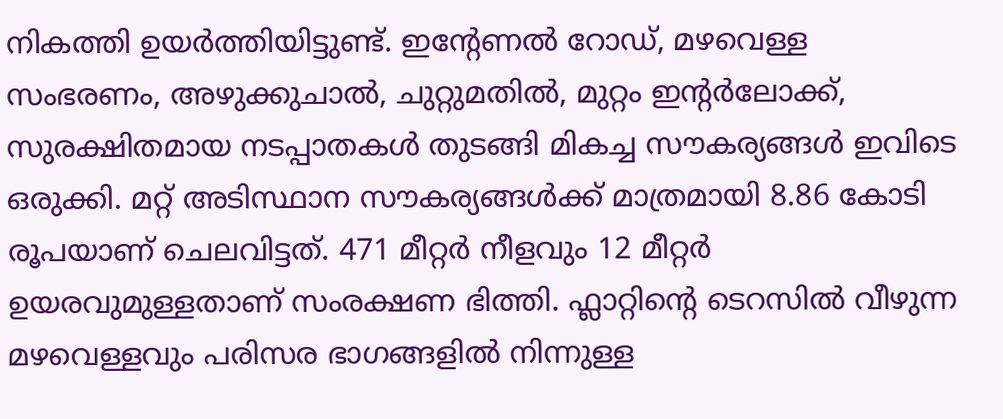നികത്തി ഉയർത്തിയിട്ടുണ്ട്. ഇന്റേണൽ റോഡ്‌, മഴവെള്ള സംഭരണം, അഴുക്കുചാൽ, ചുറ്റുമതിൽ, മുറ്റം ഇന്റർലോക്ക്‌, സുരക്ഷിതമായ നടപ്പാതകൾ തുടങ്ങി മികച്ച സൗകര്യങ്ങൾ ഇവിടെ ഒരുക്കി. മറ്റ്‌ അടിസ്ഥാന സൗകര്യങ്ങൾക്ക്‌ മാത്രമായി 8.86 കോടി രൂപയാണ്‌ ചെലവിട്ടത്‌. 471 മീറ്റർ നീളവും 12 മീറ്റർ ഉയരവുമുള്ളതാണ്‌ സംരക്ഷണ ഭിത്തി. ഫ്ലാറ്റിന്റെ ടെറസിൽ വീഴുന്ന മഴവെള്ളവും പരിസര ഭാഗങ്ങളിൽ നിന്നുള്ള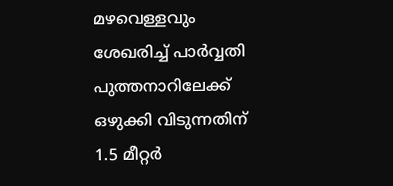മഴവെള്ളവും ശേഖരിച്ച്‌ പാർവ്വതി പുത്തനാറിലേക്ക് ഒഴുക്കി വിടുന്നതിന് 1.5 മീറ്റർ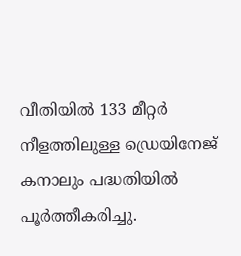വീതിയിൽ 133 മീറ്റർ നീളത്തിലുള്ള ഡ്രെയിനേജ് കനാലും പദ്ധതിയിൽ പൂർത്തീകരിച്ചു.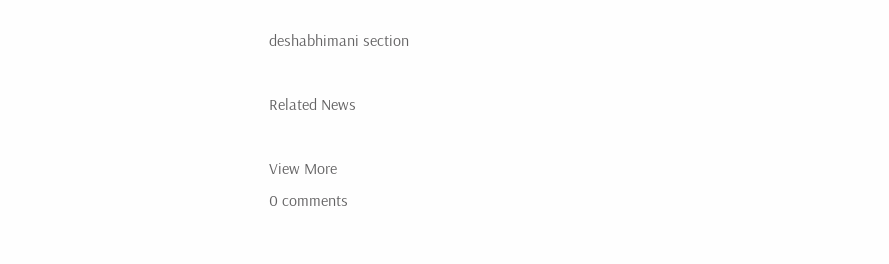deshabhimani section

Related News

View More
0 comments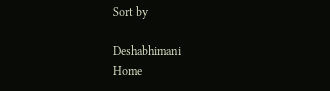Sort by

Deshabhimani
Home